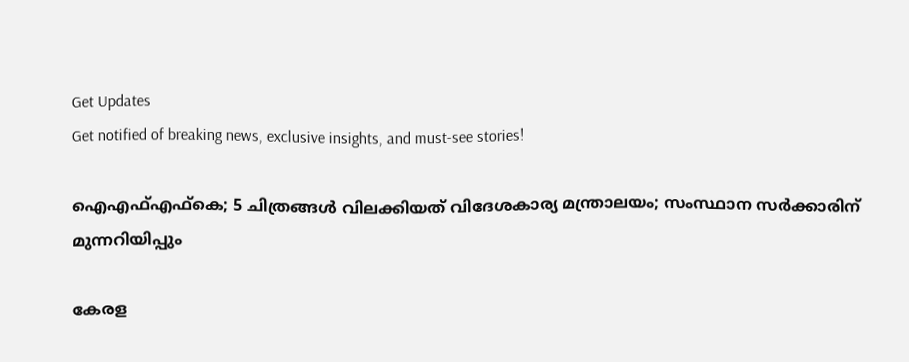Get Updates
Get notified of breaking news, exclusive insights, and must-see stories!

ഐഎഫ്എഫ്‌കെ; 5 ചിത്രങ്ങള്‍ വിലക്കിയത് വിദേശകാര്യ മന്ത്രാലയം; സംസ്ഥാന സര്‍ക്കാരിന് മുന്നറിയിപ്പും

കേരള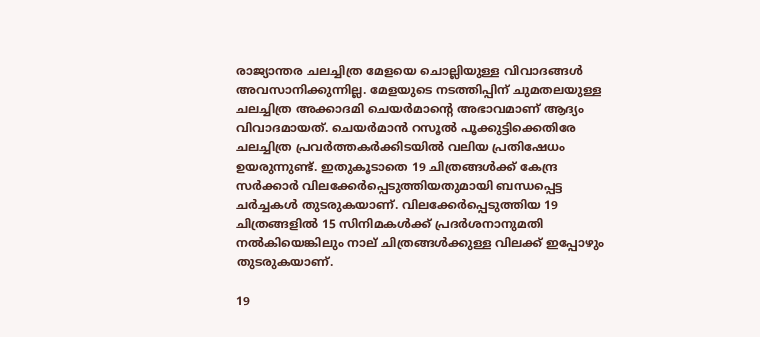രാജ്യാന്തര ചലച്ചിത്ര മേളയെ ചൊല്ലിയുള്ള വിവാദങ്ങള്‍ അവസാനിക്കുന്നില്ല. മേളയുടെ നടത്തിപ്പിന് ചുമതലയുള്ള ചലച്ചിത്ര അക്കാദമി ചെയര്‍മാന്റെ അഭാവമാണ് ആദ്യം വിവാദമായത്. ചെയര്‍മാന്‍ റസൂല്‍ പൂക്കുട്ടിക്കെതിരേ ചലച്ചിത്ര പ്രവര്‍ത്തകര്‍ക്കിടയില്‍ വലിയ പ്രതിഷേധം ഉയരുന്നുണ്ട്. ഇതുകൂടാതെ 19 ചിത്രങ്ങള്‍ക്ക് കേന്ദ്ര സര്‍ക്കാര്‍ വിലക്കേര്‍പ്പെടുത്തിയതുമായി ബന്ധപ്പെട്ട ചര്‍ച്ചകള്‍ തുടരുകയാണ്. വിലക്കേര്‍പ്പെടുത്തിയ 19 ചിത്രങ്ങളില്‍ 15 സിനിമകള്‍ക്ക് പ്രദര്‍ശനാനുമതി നല്‍കിയെങ്കിലും നാല് ചിത്രങ്ങള്‍ക്കുള്ള വിലക്ക് ഇപ്പോഴും തുടരുകയാണ്.

19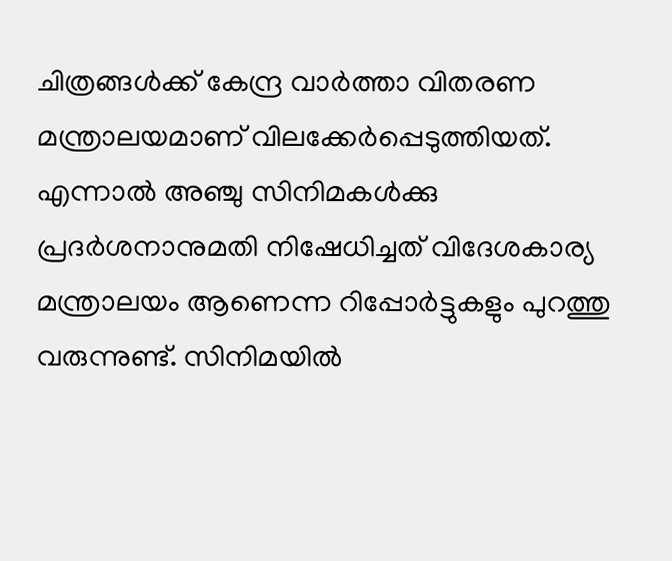ചിത്രങ്ങള്‍ക്ക് കേന്ദ്ര വാര്‍ത്താ വിതരണ മന്ത്രാലയമാണ് വിലക്കേര്‍പ്പെടുത്തിയത്. എന്നാല്‍ അഞ്ചു സിനിമകള്‍ക്കു പ്രദര്‍ശനാനുമതി നിഷേധിച്ചത് വിദേശകാര്യ മന്ത്രാലയം ആണെന്ന റിപ്പോര്‍ട്ടുകളും പുറത്തു വരുന്നുണ്ട്. സിനിമയില്‍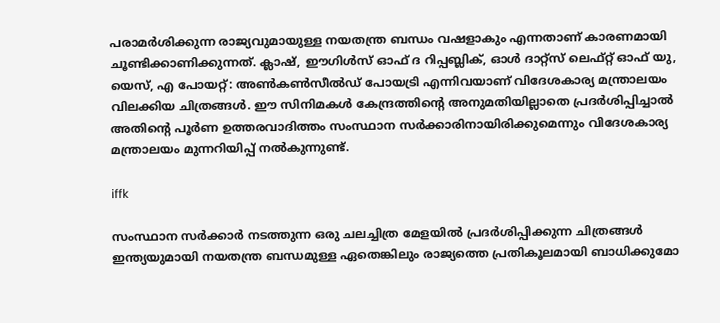പരാമര്‍ശിക്കുന്ന രാജ്യവുമായുള്ള നയതന്ത്ര ബന്ധം വഷളാകും എന്നതാണ് കാരണമായി ചൂണ്ടിക്കാണിക്കുന്നത്. ക്ലാഷ്, ഈഗിള്‍സ് ഓഫ് ദ റിപ്പബ്ലിക്, ഓള്‍ ദാറ്റ്‌സ് ലെഫ്റ്റ് ഓഫ് യു, യെസ്, എ പോയറ്റ്: അണ്‍കണ്‍സീല്‍ഡ് പോയട്രി എന്നിവയാണ് വിദേശകാര്യ മന്ത്രാലയം വിലക്കിയ ചിത്രങ്ങള്‍. ഈ സിനിമകള്‍ കേന്ദ്രത്തിന്റെ അനുമതിയില്ലാതെ പ്രദര്‍ശിപ്പിച്ചാല്‍ അതിന്റെ പൂര്‍ണ ഉത്തരവാദിത്തം സംസ്ഥാന സര്‍ക്കാരിനായിരിക്കുമെന്നും വിദേശകാര്യ മന്ത്രാലയം മുന്നറിയിപ്പ് നല്‍കുന്നുണ്ട്.

iffk

സംസ്ഥാന സര്‍ക്കാര്‍ നടത്തുന്ന ഒരു ചലച്ചിത്ര മേളയില്‍ പ്രദര്‍ശിപ്പിക്കുന്ന ചിത്രങ്ങള്‍ ഇന്ത്യയുമായി നയതന്ത്ര ബന്ധമുള്ള ഏതെങ്കിലും രാജ്യത്തെ പ്രതികൂലമായി ബാധിക്കുമോ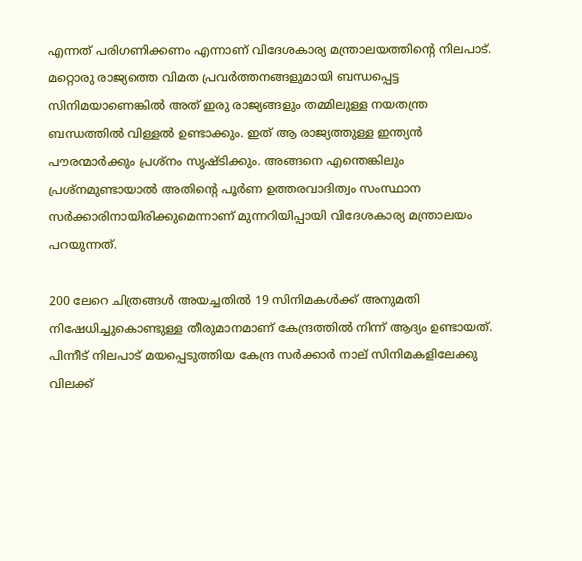എന്നത് പരിഗണിക്കണം എന്നാണ് വിദേശകാര്യ മന്ത്രാലയത്തിന്റെ നിലപാട്. മറ്റൊരു രാജ്യത്തെ വിമത പ്രവര്‍ത്തനങ്ങളുമായി ബന്ധപ്പെട്ട സിനിമയാണെങ്കില്‍ അത് ഇരു രാജ്യങ്ങളും തമ്മിലുള്ള നയതന്ത്ര ബന്ധത്തില്‍ വിള്ളല്‍ ഉണ്ടാക്കും. ഇത് ആ രാജ്യത്തുള്ള ഇന്ത്യന്‍ പൗരന്മാര്‍ക്കും പ്രശ്‌നം സൃഷ്ടിക്കും. അങ്ങനെ എന്തെങ്കിലും പ്രശ്‌നമുണ്ടായാല്‍ അതിന്റെ പൂര്‍ണ ഉത്തരവാദിത്വം സംസ്ഥാന സര്‍ക്കാരിനായിരിക്കുമെന്നാണ് മുന്നറിയിപ്പായി വിദേശകാര്യ മന്ത്രാലയം പറയുന്നത്.

200 ലേറെ ചിത്രങ്ങള്‍ അയച്ചതില്‍ 19 സിനിമകള്‍ക്ക് അനുമതി നിഷേധിച്ചുകൊണ്ടുള്ള തീരുമാനമാണ് കേന്ദ്രത്തില്‍ നിന്ന് ആദ്യം ഉണ്ടായത്. പിന്നീട് നിലപാട് മയപ്പെടുത്തിയ കേന്ദ്ര സര്‍ക്കാര്‍ നാല് സിനിമകളിലേക്കു വിലക്ക്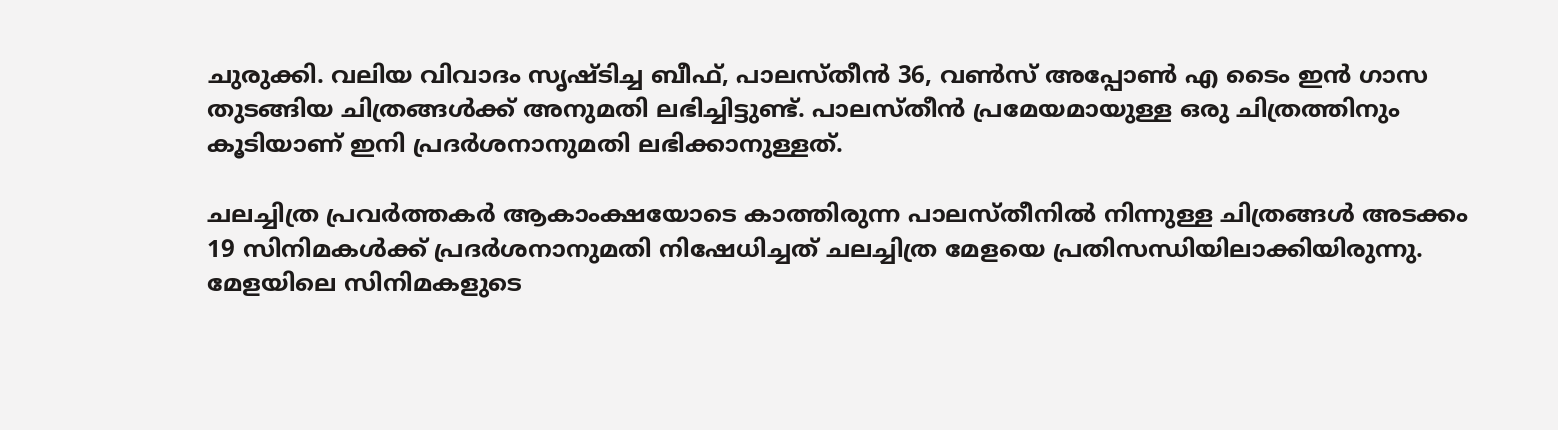ചുരുക്കി. വലിയ വിവാദം സൃഷ്ടിച്ച ബീഫ്, പാലസ്തീന്‍ 36, വണ്‍സ് അപ്പോണ്‍ എ ടൈം ഇന്‍ ഗാസ തുടങ്ങിയ ചിത്രങ്ങള്‍ക്ക് അനുമതി ലഭിച്ചിട്ടുണ്ട്. പാലസ്തീന്‍ പ്രമേയമായുള്ള ഒരു ചിത്രത്തിനും കൂടിയാണ് ഇനി പ്രദര്‍ശനാനുമതി ലഭിക്കാനുള്ളത്.

ചലച്ചിത്ര പ്രവര്‍ത്തകര്‍ ആകാംക്ഷയോടെ കാത്തിരുന്ന പാലസ്തീനില്‍ നിന്നുള്ള ചിത്രങ്ങള്‍ അടക്കം 19 സിനിമകള്‍ക്ക് പ്രദര്‍ശനാനുമതി നിഷേധിച്ചത് ചലച്ചിത്ര മേളയെ പ്രതിസന്ധിയിലാക്കിയിരുന്നു. മേളയിലെ സിനിമകളുടെ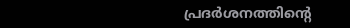പ്രദര്‍ശനത്തിന്റെ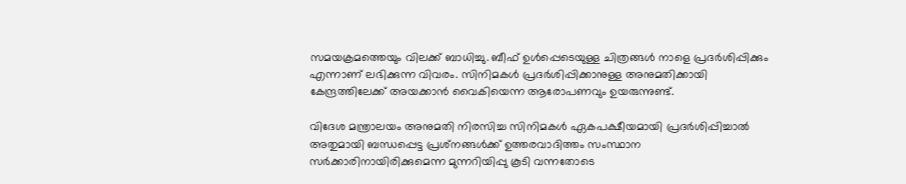സമയക്രമത്തെയും വിലക്ക് ബാധിച്ചു. ബീഫ് ഉള്‍പ്പെടെയുള്ള ചിത്രങ്ങള്‍ നാളെ പ്രദര്‍ശിപ്പിക്കും എന്നാണ് ലഭിക്കുന്ന വിവരം. സിനിമകള്‍ പ്രദര്‍ശിപ്പിക്കാനുള്ള അനുമതിക്കായി കേന്ദ്രത്തിലേക്ക് അയക്കാന്‍ വൈകിയെന്ന ആരോപണവും ഉയരുന്നുണ്ട്.

വിദേശ മന്ത്രാലയം അനുമതി നിരസിച്ച സിനിമകള്‍ ഏകപക്ഷീയമായി പ്രദര്‍ശിപ്പിച്ചാല്‍ അതുമായി ബന്ധപ്പെട്ട പ്രശ്‌നങ്ങള്‍ക്ക് ഉത്തരവാദിത്തം സംസ്ഥാന സര്‍ക്കാരിനായിരിക്കുമെന്ന മുന്നറിയിപ്പു കൂടി വന്നതോടെ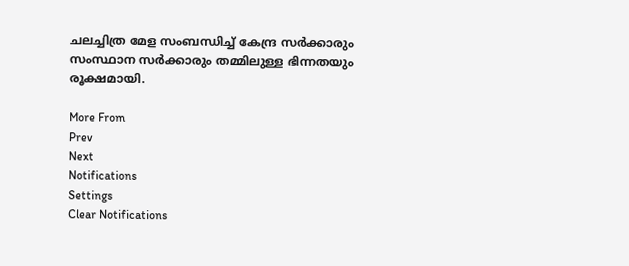ചലച്ചിത്ര മേള സംബന്ധിച്ച് കേന്ദ്ര സര്‍ക്കാരും സംസ്ഥാന സര്‍ക്കാരും തമ്മിലുള്ള ഭിന്നതയും രൂക്ഷമായി.

More From
Prev
Next
Notifications
Settings
Clear Notifications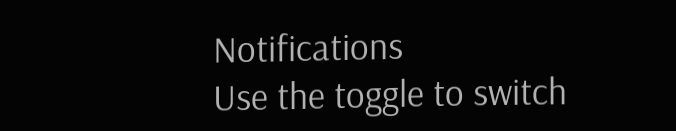Notifications
Use the toggle to switch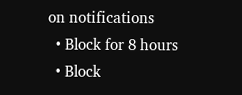on notifications
  • Block for 8 hours
  • Block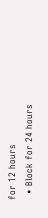for 12 hours
  • Block for 24 hours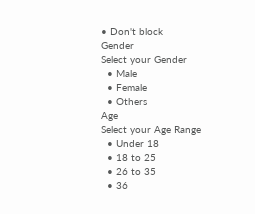• Don't block
Gender
Select your Gender
  • Male
  • Female
  • Others
Age
Select your Age Range
  • Under 18
  • 18 to 25
  • 26 to 35
  • 36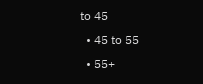to 45
  • 45 to 55
  • 55+